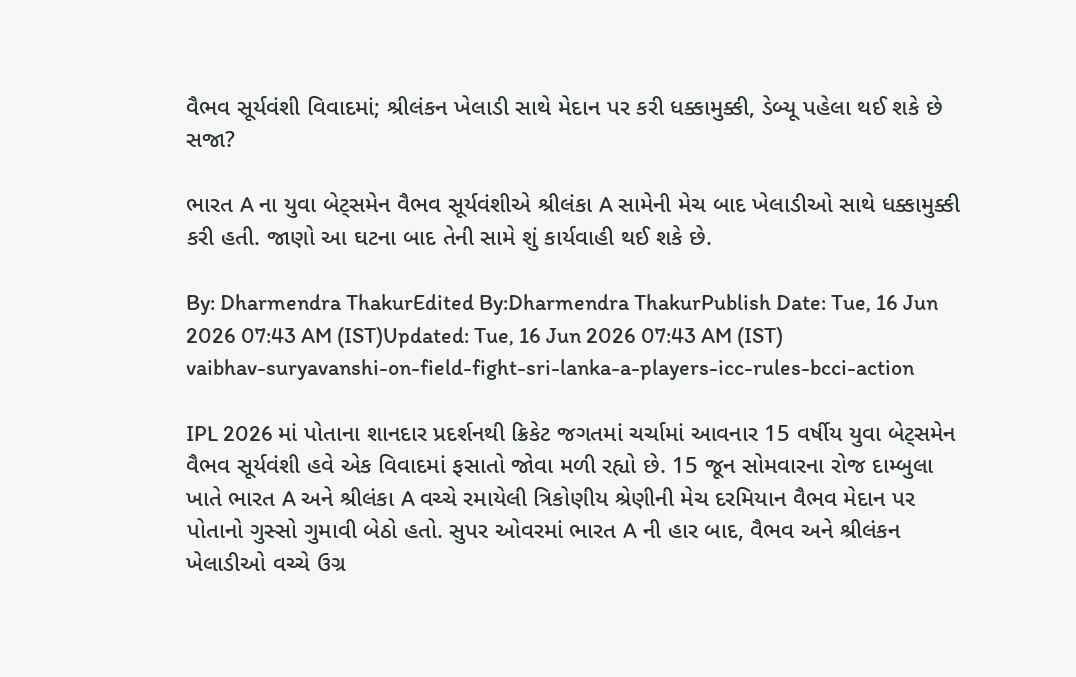વૈભવ સૂર્યવંશી વિવાદમાં; શ્રીલંકન ખેલાડી સાથે મેદાન પર કરી ધક્કામુક્કી, ડેબ્યૂ પહેલા થઈ શકે છે સજા?

ભારત A ના યુવા બેટ્સમેન વૈભવ સૂર્યવંશીએ શ્રીલંકા A સામેની મેચ બાદ ખેલાડીઓ સાથે ધક્કામુક્કી કરી હતી. જાણો આ ઘટના બાદ તેની સામે શું કાર્યવાહી થઈ શકે છે.

By: Dharmendra ThakurEdited By:Dharmendra ThakurPublish Date: Tue, 16 Jun 2026 07:43 AM (IST)Updated: Tue, 16 Jun 2026 07:43 AM (IST)
vaibhav-suryavanshi-on-field-fight-sri-lanka-a-players-icc-rules-bcci-action

IPL 2026 માં પોતાના શાનદાર પ્રદર્શનથી ક્રિકેટ જગતમાં ચર્ચામાં આવનાર 15 વર્ષીય યુવા બેટ્સમેન વૈભવ સૂર્યવંશી હવે એક વિવાદમાં ફસાતો જોવા મળી રહ્યો છે. 15 જૂન સોમવારના રોજ દામ્બુલા ખાતે ભારત A અને શ્રીલંકા A વચ્ચે રમાયેલી ત્રિકોણીય શ્રેણીની મેચ દરમિયાન વૈભવ મેદાન પર પોતાનો ગુસ્સો ગુમાવી બેઠો હતો. સુપર ઓવરમાં ભારત A ની હાર બાદ, વૈભવ અને શ્રીલંકન ખેલાડીઓ વચ્ચે ઉગ્ર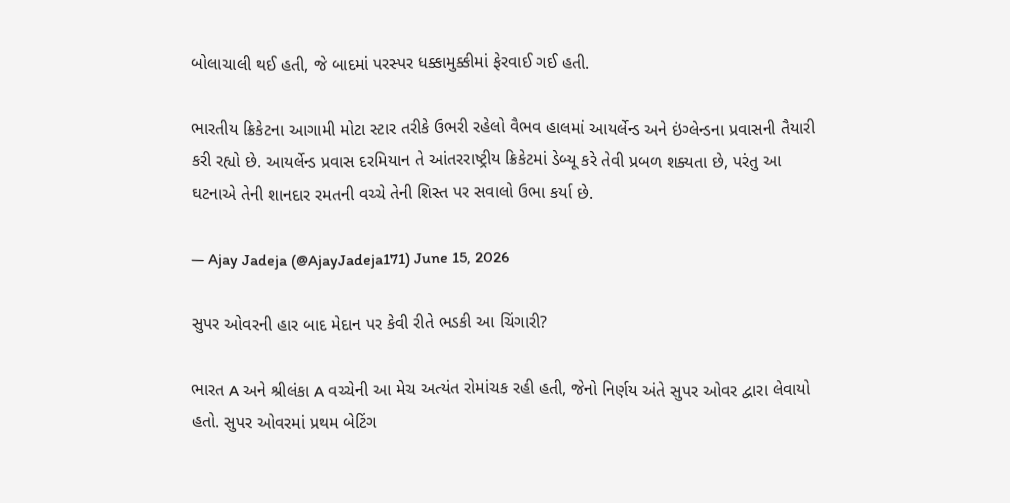બોલાચાલી થઈ હતી, જે બાદમાં પરસ્પર ધક્કામુક્કીમાં ફેરવાઈ ગઈ હતી.

ભારતીય ક્રિકેટના આગામી મોટા સ્ટાર તરીકે ઉભરી રહેલો વૈભવ હાલમાં આયર્લેન્ડ અને ઇંગ્લેન્ડના પ્રવાસની તૈયારી કરી રહ્યો છે. આયર્લેન્ડ પ્રવાસ દરમિયાન તે આંતરરાષ્ટ્રીય ક્રિકેટમાં ડેબ્યૂ કરે તેવી પ્રબળ શક્યતા છે, પરંતુ આ ઘટનાએ તેની શાનદાર રમતની વચ્ચે તેની શિસ્ત પર સવાલો ઉભા કર્યા છે.

— Ajay Jadeja (@AjayJadeja171) June 15, 2026

સુપર ઓવરની હાર બાદ મેદાન પર કેવી રીતે ભડકી આ ચિંગારી?

ભારત A અને શ્રીલંકા A વચ્ચેની આ મેચ અત્યંત રોમાંચક રહી હતી, જેનો નિર્ણય અંતે સુપર ઓવર દ્વારા લેવાયો હતો. સુપર ઓવરમાં પ્રથમ બેટિંગ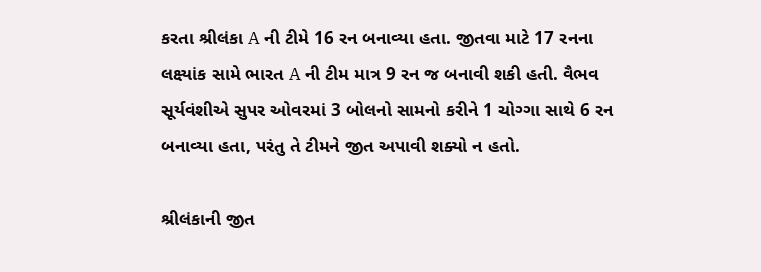કરતા શ્રીલંકા A ની ટીમે 16 રન બનાવ્યા હતા. જીતવા માટે 17 રનના લક્ષ્યાંક સામે ભારત A ની ટીમ માત્ર 9 રન જ બનાવી શકી હતી. વૈભવ સૂર્યવંશીએ સુપર ઓવરમાં 3 બોલનો સામનો કરીને 1 ચોગ્ગા સાથે 6 રન બનાવ્યા હતા, પરંતુ તે ટીમને જીત અપાવી શક્યો ન હતો.

શ્રીલંકાની જીત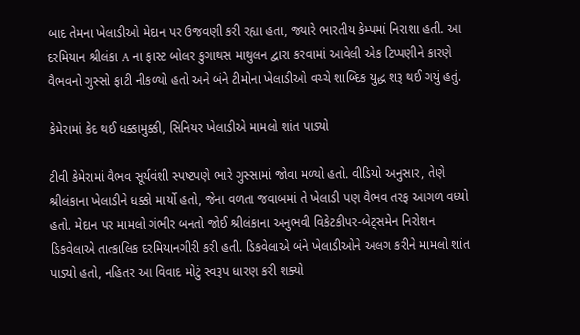બાદ તેમના ખેલાડીઓ મેદાન પર ઉજવણી કરી રહ્યા હતા, જ્યારે ભારતીય કેમ્પમાં નિરાશા હતી. આ દરમિયાન શ્રીલંકા A ના ફાસ્ટ બોલર કુગાથસ માથુલન દ્વારા કરવામાં આવેલી એક ટિપ્પણીને કારણે વૈભવનો ગુસ્સો ફાટી નીકળ્યો હતો અને બંને ટીમોના ખેલાડીઓ વચ્ચે શાબ્દિક યુદ્ધ શરૂ થઈ ગયું હતું.

કેમેરામાં કેદ થઈ ધક્કામુક્કી, સિનિયર ખેલાડીએ મામલો શાંત પાડ્યો

ટીવી કેમેરામાં વૈભવ સૂર્યવંશી સ્પષ્ટપણે ભારે ગુસ્સામાં જોવા મળ્યો હતો. વીડિયો અનુસાર, તેણે શ્રીલંકાના ખેલાડીને ધક્કો માર્યો હતો, જેના વળતા જવાબમાં તે ખેલાડી પણ વૈભવ તરફ આગળ વધ્યો હતો. મેદાન પર મામલો ગંભીર બનતો જોઈ શ્રીલંકાના અનુભવી વિકેટકીપર-બેટ્સમેન નિરોશન ડિકવેલાએ તાત્કાલિક દરમિયાનગીરી કરી હતી. ડિકવેલાએ બંને ખેલાડીઓને અલગ કરીને મામલો શાંત પાડ્યો હતો, નહિતર આ વિવાદ મોટું સ્વરૂપ ધારણ કરી શક્યો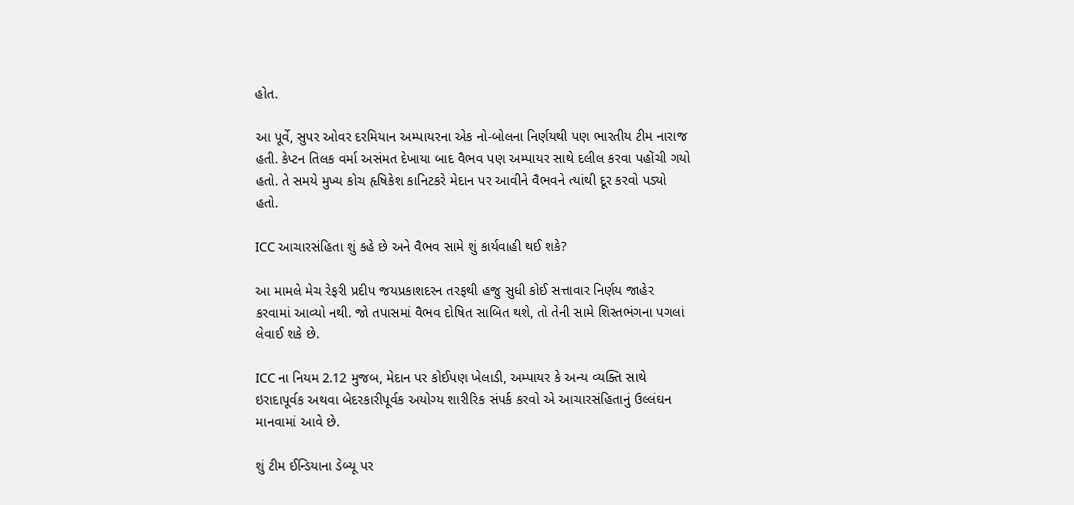હોત.

આ પૂર્વે, સુપર ઓવર દરમિયાન અમ્પાયરના એક નો-બોલના નિર્ણયથી પણ ભારતીય ટીમ નારાજ હતી. કેપ્ટન તિલક વર્મા અસંમત દેખાયા બાદ વૈભવ પણ અમ્પાયર સાથે દલીલ કરવા પહોંચી ગયો હતો. તે સમયે મુખ્ય કોચ હૃષિકેશ કાનિટકરે મેદાન પર આવીને વૈભવને ત્યાંથી દૂર કરવો પડ્યો હતો.

ICC આચારસંહિતા શું કહે છે અને વૈભવ સામે શું કાર્યવાહી થઈ શકે?

આ મામલે મેચ રેફરી પ્રદીપ જયપ્રકાશદરન તરફથી હજુ સુધી કોઈ સત્તાવાર નિર્ણય જાહેર કરવામાં આવ્યો નથી. જો તપાસમાં વૈભવ દોષિત સાબિત થશે, તો તેની સામે શિસ્તભંગના પગલાં લેવાઈ શકે છે.

ICC ના નિયમ 2.12 મુજબ, મેદાન પર કોઈપણ ખેલાડી, અમ્પાયર કે અન્ય વ્યક્તિ સાથે ઇરાદાપૂર્વક અથવા બેદરકારીપૂર્વક અયોગ્ય શારીરિક સંપર્ક કરવો એ આચારસંહિતાનું ઉલ્લંઘન માનવામાં આવે છે.

શું ટીમ ઈન્ડિયાના ડેબ્યૂ પર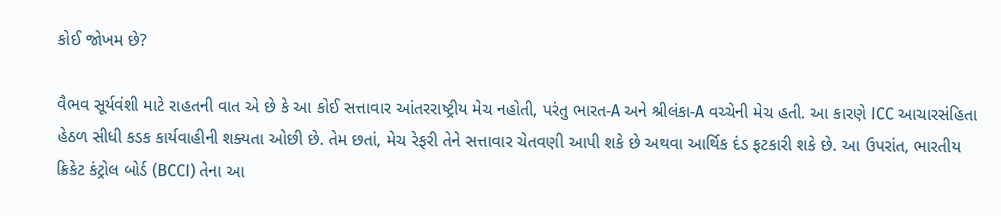કોઈ જોખમ છે?

વૈભવ સૂર્યવંશી માટે રાહતની વાત એ છે કે આ કોઈ સત્તાવાર આંતરરાષ્ટ્રીય મેચ નહોતી, પરંતુ ભારત-A અને શ્રીલંકા-A વચ્ચેની મેચ હતી. આ કારણે ICC આચારસંહિતા હેઠળ સીધી કડક કાર્યવાહીની શક્યતા ઓછી છે. તેમ છતાં, મેચ રેફરી તેને સત્તાવાર ચેતવણી આપી શકે છે અથવા આર્થિક દંડ ફટકારી શકે છે. આ ઉપરાંત, ભારતીય ક્રિકેટ કંટ્રોલ બોર્ડ (BCCI) તેના આ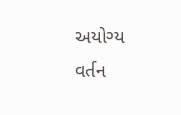અયોગ્ય વર્તન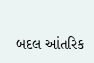બદલ આંતરિક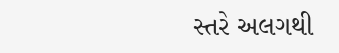સ્તરે અલગથી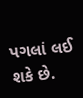પગલાં લઈ શકે છે.